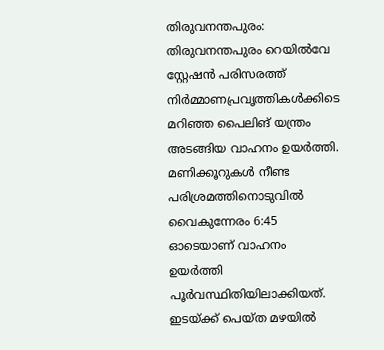തിരുവനന്തപുരം: തിരുവനന്തപുരം റെയിൽവേ സ്റ്റേഷൻ പരിസരത്ത് നിർമ്മാണപ്രവൃത്തികൾക്കിടെ മറിഞ്ഞ പൈലിങ് യന്ത്രം അടങ്ങിയ വാഹനം ഉയർത്തി. മണിക്കൂറുകൾ നീണ്ട പരിശ്രമത്തിനൊടുവിൽ വൈകുന്നേരം 6:45 ഓടെയാണ് വാഹനം ഉയർത്തി പൂർവസ്ഥിതിയിലാക്കിയത്. ഇടയ്ക്ക് പെയ്ത മഴയിൽ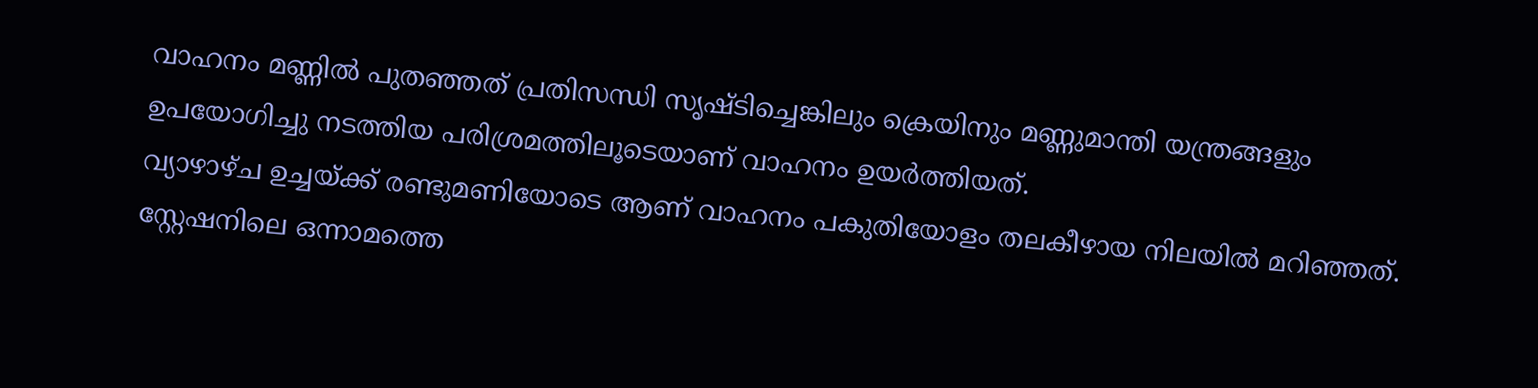വാഹനം മണ്ണിൽ പുതഞ്ഞത് പ്രതിസന്ധി സൃഷ്ടിച്ചെങ്കിലും ക്രെയിനും മണ്ണുമാന്തി യന്ത്രങ്ങളും ഉപയോഗിച്ചു നടത്തിയ പരിശ്രമത്തിലൂടെയാണ് വാഹനം ഉയർത്തിയത്.
വ്യാഴാഴ്ച ഉച്ചയ്ക്ക് രണ്ടുമണിയോടെ ആണ് വാഹനം പകുതിയോളം തലകീഴായ നിലയിൽ മറിഞ്ഞത്. സ്റ്റേഷനിലെ ഒന്നാമത്തെ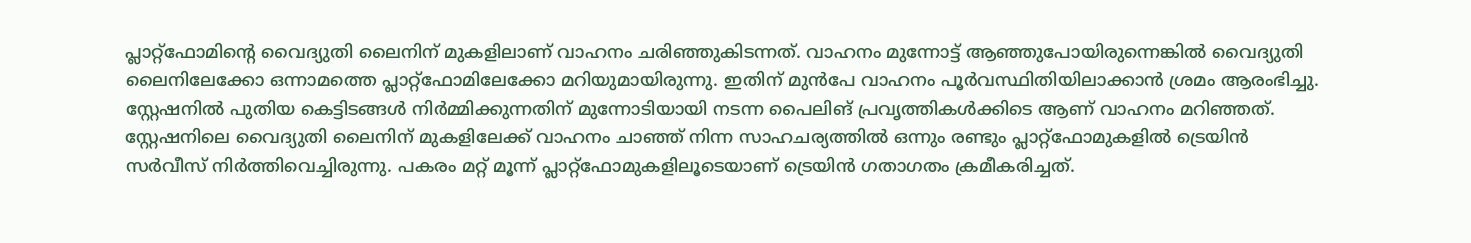പ്ലാറ്റ്ഫോമിന്റെ വൈദ്യുതി ലൈനിന് മുകളിലാണ് വാഹനം ചരിഞ്ഞുകിടന്നത്. വാഹനം മുന്നോട്ട് ആഞ്ഞുപോയിരുന്നെങ്കിൽ വൈദ്യുതി ലൈനിലേക്കോ ഒന്നാമത്തെ പ്ലാറ്റ്ഫോമിലേക്കോ മറിയുമായിരുന്നു. ഇതിന് മുൻപേ വാഹനം പൂർവസ്ഥിതിയിലാക്കാൻ ശ്രമം ആരംഭിച്ചു.
സ്റ്റേഷനിൽ പുതിയ കെട്ടിടങ്ങൾ നിർമ്മിക്കുന്നതിന് മുന്നോടിയായി നടന്ന പൈലിങ് പ്രവൃത്തികൾക്കിടെ ആണ് വാഹനം മറിഞ്ഞത്. സ്റ്റേഷനിലെ വൈദ്യുതി ലൈനിന് മുകളിലേക്ക് വാഹനം ചാഞ്ഞ് നിന്ന സാഹചര്യത്തിൽ ഒന്നും രണ്ടും പ്ലാറ്റ്ഫോമുകളിൽ ട്രെയിൻ സർവീസ് നിർത്തിവെച്ചിരുന്നു. പകരം മറ്റ് മൂന്ന് പ്ലാറ്റ്ഫോമുകളിലൂടെയാണ് ട്രെയിൻ ഗതാഗതം ക്രമീകരിച്ചത്.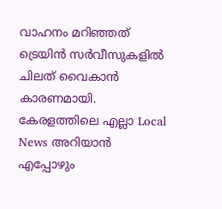വാഹനം മറിഞ്ഞത് ട്രെയിൻ സർവീസുകളിൽ ചിലത് വൈകാൻ കാരണമായി.
കേരളത്തിലെ എല്ലാ Local News അറിയാൻ എപ്പോഴും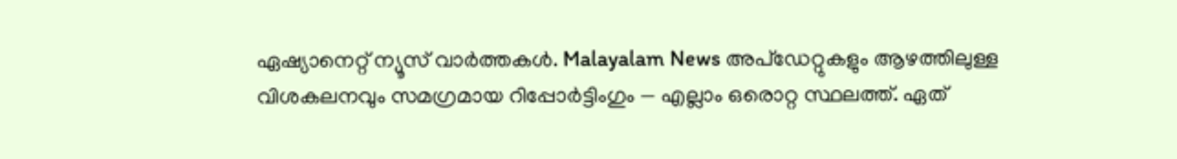ഏഷ്യാനെറ്റ് ന്യൂസ് വാർത്തകൾ. Malayalam News അപ്ഡേറ്റുകളും ആഴത്തിലുള്ള വിശകലനവും സമഗ്രമായ റിപ്പോർട്ടിംഗും — എല്ലാം ഒരൊറ്റ സ്ഥലത്ത്. ഏത്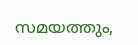സമയത്തും,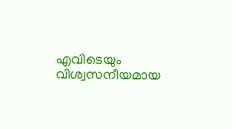എവിടെയും വിശ്വസനീയമായ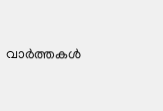വാർത്തകൾ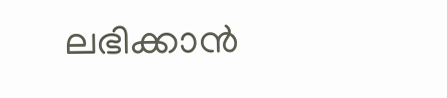ലഭിക്കാൻ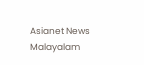Asianet News Malayalam